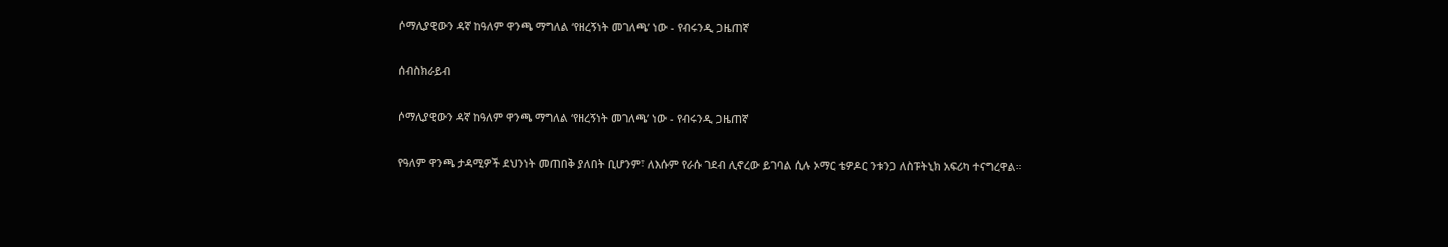ሶማሊያዊውን ዳኛ ከዓለም ዋንጫ ማግለል ‘የዘረኝነት መገለጫ’ ነው - የብሩንዲ ጋዜጠኛ

ሰብስክራይብ

ሶማሊያዊውን ዳኛ ከዓለም ዋንጫ ማግለል ‘የዘረኝነት መገለጫ’ ነው - የብሩንዲ ጋዜጠኛ

የዓለም ዋንጫ ታዳሚዎች ደህንነት መጠበቅ ያለበት ቢሆንም፣ ለእሱም የራሱ ገደብ ሊኖረው ይገባል ሲሉ ኦማር ቴዎዶር ንቱንጋ ለስፑትኒክ አፍሪካ ተናግረዋል።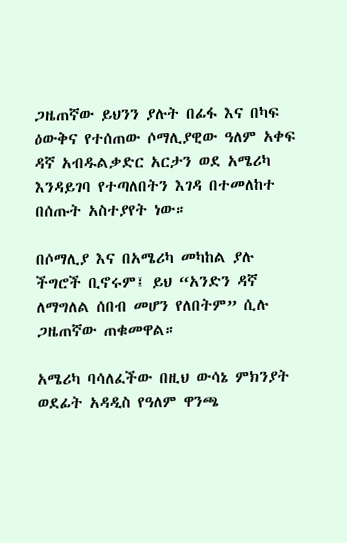ጋዜጠኛው ይህንን ያሉት በፊፋ እና በካፍ ዕውቅና የተሰጠው ሶማሊያዊው ዓለም አቀፍ ዳኛ አብዱልቃድር አርታን ወደ አሜሪካ እንዳይገባ የተጣለበትን እገዳ በተመለከተ በሰጡት አስተያየት ነው።

በሶማሊያ እና በአሜሪካ መካከል ያሉ ችግሮች ቢኖሩም፤ ይህ “አንድን ዳኛ ለማግለል ሰበብ መሆን የለበትም” ሲሉ ጋዜጠኛው ጠቁመዋል።

አሜሪካ ባሳለፈችው በዚህ ውሳኔ ምክንያት ወደፊት አዳዲስ የዓለም ዋንጫ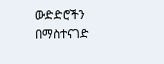ውድድሮችን በማስተናገድ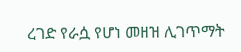ረገድ የራሷ የሆነ መዘዝ ሊገጥማት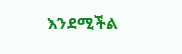እንደሚችል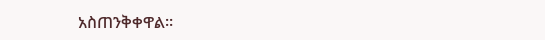አስጠንቅቀዋል።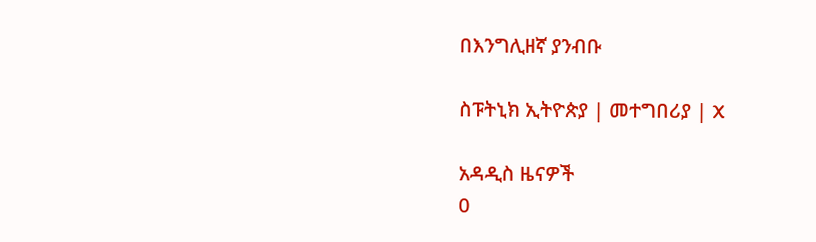በእንግሊዘኛ ያንብቡ

ስፑትኒክ ኢትዮጵያ | መተግበሪያ | X

አዳዲስ ዜናዎች
0